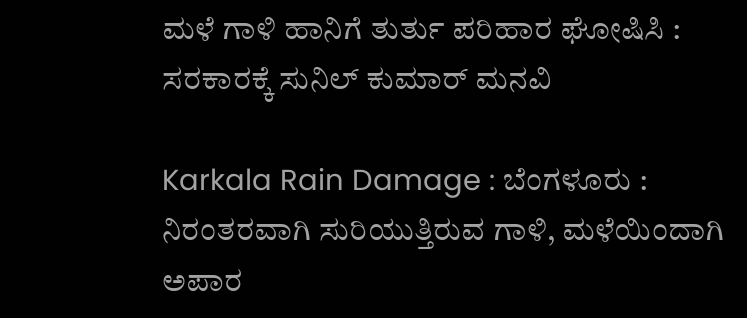ಮಳೆ ಗಾಳಿ ಹಾನಿಗೆ ತುರ್ತು ಪರಿಹಾರ ಘೋಷಿಸಿ : ಸರಕಾರಕ್ಕೆ ಸುನಿಲ್ ಕುಮಾರ್ ಮನವಿ

Karkala Rain Damage : ಬೆಂಗಳೂರು : ನಿರಂತರವಾಗಿ ಸುರಿಯುತ್ತಿರುವ ಗಾಳಿ, ಮಳೆಯಿಂದಾಗಿ ಅಪಾರ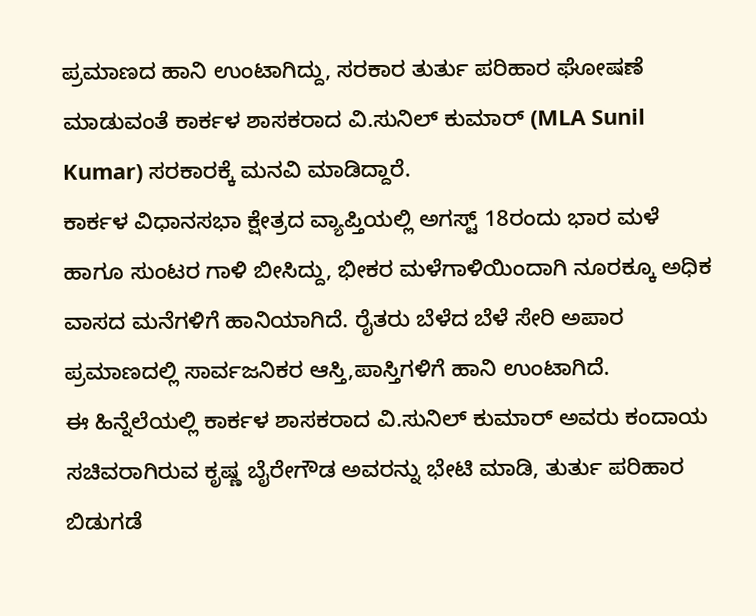ಪ್ರಮಾಣದ ಹಾನಿ ಉಂಟಾಗಿದ್ದು, ಸರಕಾರ ತುರ್ತು ಪರಿಹಾರ ಘೋಷಣೆ ಮಾಡುವಂತೆ ಕಾರ್ಕಳ ಶಾಸಕರಾದ ವಿ.ಸುನಿಲ್ ಕುಮಾರ್ (MLA Sunil Kumar) ಸರಕಾರಕ್ಕೆ ಮನವಿ ಮಾಡಿದ್ದಾರೆ.
ಕಾರ್ಕಳ ವಿಧಾನಸಭಾ ಕ್ಷೇತ್ರದ ವ್ಯಾಪ್ತಿಯಲ್ಲಿ ಅಗಸ್ಟ್ 18ರಂದು ಭಾರ ಮಳೆ ಹಾಗೂ ಸುಂಟರ ಗಾಳಿ ಬೀಸಿದ್ದು, ಭೀಕರ ಮಳೆಗಾಳಿಯಿಂದಾಗಿ ನೂರಕ್ಕೂ ಅಧಿಕ ವಾಸದ ಮನೆಗಳಿಗೆ ಹಾನಿಯಾಗಿದೆ. ರೈತರು ಬೆಳೆದ ಬೆಳೆ ಸೇರಿ ಅಪಾರ ಪ್ರಮಾಣದಲ್ಲಿ ಸಾರ್ವಜನಿಕರ ಆಸ್ತಿ,ಪಾಸ್ತಿಗಳಿಗೆ ಹಾನಿ ಉಂಟಾಗಿದೆ.
ಈ ಹಿನ್ನೆಲೆಯಲ್ಲಿ ಕಾರ್ಕಳ ಶಾಸಕರಾದ ವಿ.ಸುನಿಲ್ ಕುಮಾರ್ ಅವರು ಕಂದಾಯ ಸಚಿವರಾಗಿರುವ ಕೃಷ್ಣ ಬೈರೇಗೌಡ ಅವರನ್ನು ಭೇಟಿ ಮಾಡಿ, ತುರ್ತು ಪರಿಹಾರ ಬಿಡುಗಡೆ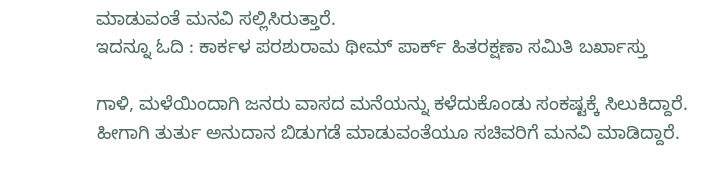ಮಾಡುವಂತೆ ಮನವಿ ಸಲ್ಲಿಸಿರುತ್ತಾರೆ.
ಇದನ್ನೂ ಓದಿ : ಕಾರ್ಕಳ ಪರಶುರಾಮ ಥೀಮ್ ಪಾರ್ಕ್ ಹಿತರಕ್ಷಣಾ ಸಮಿತಿ ಬರ್ಖಾಸ್ತು

ಗಾಳಿ, ಮಳೆಯಿಂದಾಗಿ ಜನರು ವಾಸದ ಮನೆಯನ್ನು ಕಳೆದುಕೊಂಡು ಸಂಕಷ್ಟಕ್ಕೆ ಸಿಲುಕಿದ್ದಾರೆ. ಹೀಗಾಗಿ ತುರ್ತು ಅನುದಾನ ಬಿಡುಗಡೆ ಮಾಡುವಂತೆಯೂ ಸಚಿವರಿಗೆ ಮನವಿ ಮಾಡಿದ್ದಾರೆ.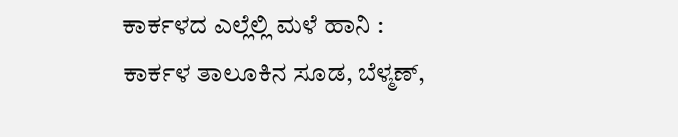ಕಾರ್ಕಳದ ಎಲ್ಲೆಲ್ಲಿ ಮಳೆ ಹಾನಿ :
ಕಾರ್ಕಳ ತಾಲೂಕಿನ ಸೂಡ, ಬೆಳ್ಮಣ್,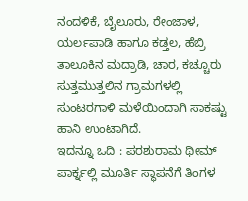ನಂದಳಿಕೆ, ಬೈಲೂರು, ರೇಂಜಾಳ, ಯರ್ಲಪಾಡಿ ಹಾಗೂ ಕಡ್ತಲ, ಹೆಬ್ರಿ ತಾಲೂಕಿನ ಮದ್ರಾಡಿ, ಚಾರ, ಕಚ್ಚೂರು ಸುತ್ತಮುತ್ತಲಿನ ಗ್ರಾಮಗಳಲ್ಲಿ ಸುಂಟರಗಾಳಿ ಮಳೆಯಿಂದಾಗಿ ಸಾಕಷ್ಟು ಹಾನಿ ಉಂಟಾಗಿದೆ.
ಇದನ್ನೂ ಒದಿ : ಪರಶುರಾಮ ಥೀಮ್ ಪಾರ್ಕ್ನಲ್ಲಿ ಮೂರ್ತಿ ಸ್ಥಾಪನೆಗೆ ತಿಂಗಳ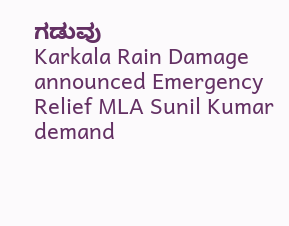ಗಡುವು
Karkala Rain Damage announced Emergency Relief MLA Sunil Kumar demand